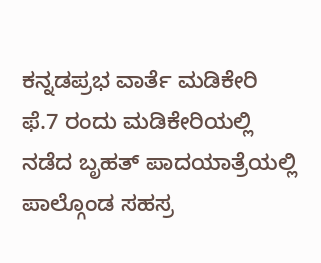ಕನ್ನಡಪ್ರಭ ವಾರ್ತೆ ಮಡಿಕೇರಿ
ಫೆ.7 ರಂದು ಮಡಿಕೇರಿಯಲ್ಲಿ ನಡೆದ ಬೃಹತ್ ಪಾದಯಾತ್ರೆಯಲ್ಲಿ ಪಾಲ್ಗೊಂಡ ಸಹಸ್ರ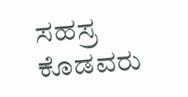ಸಹಸ್ರ ಕೊಡವರು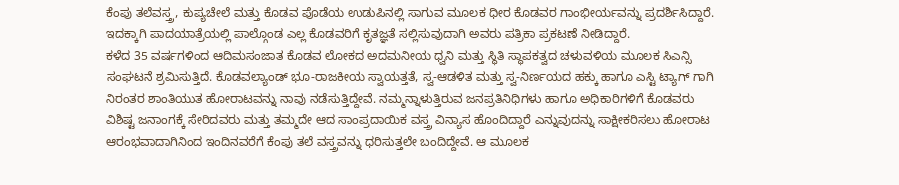ಕೆಂಪು ತಲೆವಸ್ತ್ರ, ಕುಪ್ಯಚೇಲೆ ಮತ್ತು ಕೊಡವ ಪೊಡೆಯ ಉಡುಪಿನಲ್ಲಿ ಸಾಗುವ ಮೂಲಕ ಧೀರ ಕೊಡವರ ಗಾಂಭೀರ್ಯವನ್ನು ಪ್ರದರ್ಶಿಸಿದ್ದಾರೆ. ಇದಕ್ಕಾಗಿ ಪಾದಯಾತ್ರೆಯಲ್ಲಿ ಪಾಲ್ಗೊಂಡ ಎಲ್ಲ ಕೊಡವರಿಗೆ ಕೃತಜ್ಞತೆ ಸಲ್ಲಿಸುವುದಾಗಿ ಅವರು ಪತ್ರಿಕಾ ಪ್ರಕಟಣೆ ನೀಡಿದ್ದಾರೆ.
ಕಳೆದ 35 ವರ್ಷಗಳಿಂದ ಆದಿಮಸಂಜಾತ ಕೊಡವ ಲೋಕದ ಅದಮನೀಯ ಧ್ವನಿ ಮತ್ತು ಸ್ಥಿತಿ ಸ್ಥಾಪಕತ್ವದ ಚಳುವಳಿಯ ಮೂಲಕ ಸಿಎನ್ಸಿ ಸಂಘಟನೆ ಶ್ರಮಿಸುತ್ತಿದೆ. ಕೊಡವಲ್ಯಾಂಡ್ ಭೂ-ರಾಜಕೀಯ ಸ್ವಾಯತ್ತತೆ, ಸ್ವ-ಆಡಳಿತ ಮತ್ತು ಸ್ವ-ನಿರ್ಣಯದ ಹಕ್ಕು ಹಾಗೂ ಎಸ್ಟಿ ಟ್ಯಾಗ್ ಗಾಗಿ ನಿರಂತರ ಶಾಂತಿಯುತ ಹೋರಾಟವನ್ನು ನಾವು ನಡೆಸುತ್ತಿದ್ದೇವೆ. ನಮ್ಮನ್ನಾಳುತ್ತಿರುವ ಜನಪ್ರತಿನಿಧಿಗಳು ಹಾಗೂ ಅಧಿಕಾರಿಗಳಿಗೆ ಕೊಡವರು ವಿಶಿಷ್ಟ ಜನಾಂಗಕ್ಕೆ ಸೇರಿದವರು ಮತ್ತು ತಮ್ಮದೇ ಆದ ಸಾಂಪ್ರದಾಯಿಕ ವಸ್ತ್ರ ವಿನ್ಯಾಸ ಹೊಂದಿದ್ದಾರೆ ಎನ್ನುವುದನ್ನು ಸಾಕ್ಷೀಕರಿಸಲು ಹೋರಾಟ ಆರಂಭವಾದಾಗಿನಿಂದ ಇಂದಿನವರೆಗೆ ಕೆಂಪು ತಲೆ ವಸ್ತ್ರವನ್ನು ಧರಿಸುತ್ತಲೇ ಬಂದಿದ್ದೇವೆ. ಆ ಮೂಲಕ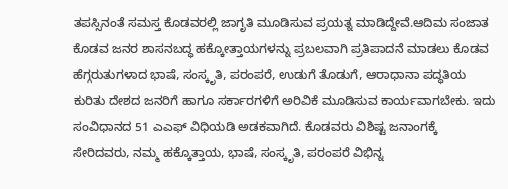ತಪಸ್ಸಿನಂತೆ ಸಮಸ್ತ ಕೊಡವರಲ್ಲಿ ಜಾಗೃತಿ ಮೂಡಿಸುವ ಪ್ರಯತ್ನ ಮಾಡಿದ್ದೇವೆ.ಆದಿಮ ಸಂಜಾತ ಕೊಡವ ಜನರ ಶಾಸನಬದ್ಧ ಹಕ್ಕೋತ್ತಾಯಗಳನ್ನು ಪ್ರಬಲವಾಗಿ ಪ್ರತಿಪಾದನೆ ಮಾಡಲು ಕೊಡವ ಹೆಗ್ಗರುತುಗಳಾದ ಭಾಷೆ, ಸಂಸ್ಕೃತಿ, ಪರಂಪರೆ, ಉಡುಗೆ ತೊಡುಗೆ, ಆರಾಧಾನಾ ಪದ್ಧತಿಯ ಕುರಿತು ದೇಶದ ಜನರಿಗೆ ಹಾಗೂ ಸರ್ಕಾರಗಳಿಗೆ ಅರಿವಿಕೆ ಮೂಡಿಸುವ ಕಾರ್ಯವಾಗಬೇಕು. ಇದು ಸಂವಿಧಾನದ 51 ಎಎಫ್ ವಿಧಿಯಡಿ ಅಡಕವಾಗಿದೆ. ಕೊಡವರು ವಿಶಿಷ್ಟ ಜನಾಂಗಕ್ಕೆ ಸೇರಿದವರು, ನಮ್ಮ ಹಕ್ಕೊತ್ತಾಯ, ಭಾಷೆ, ಸಂಸ್ಕೃತಿ, ಪರಂಪರೆ ವಿಭಿನ್ನ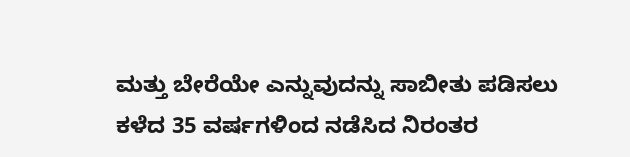ಮತ್ತು ಬೇರೆಯೇ ಎನ್ನುವುದನ್ನು ಸಾಬೀತು ಪಡಿಸಲು ಕಳೆದ 35 ವರ್ಷಗಳಿಂದ ನಡೆಸಿದ ನಿರಂತರ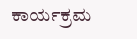ಕಾರ್ಯಕ್ರಮ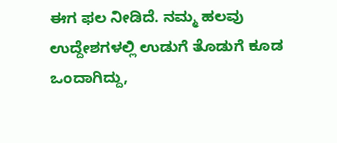ಈಗ ಫಲ ನೀಡಿದೆ. ನಮ್ಮ ಹಲವು ಉದ್ದೇಶಗಳಲ್ಲಿ ಉಡುಗೆ ತೊಡುಗೆ ಕೂಡ ಒಂದಾಗಿದ್ದು,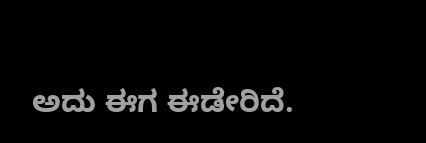ಅದು ಈಗ ಈಡೇರಿದೆ.